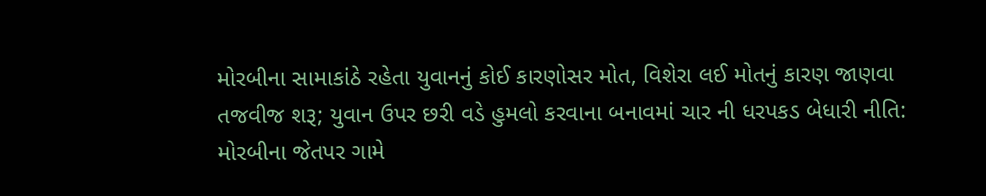મોરબીના સામાકાંઠે રહેતા યુવાનનું કોઈ કારણોસર મોત, વિશેરા લઈ મોતનું કારણ જાણવા તજવીજ શરૂ; યુવાન ઉપર છરી વડે હુમલો કરવાના બનાવમાં ચાર ની ધરપકડ બેધારી નીતિ: મોરબીના જેતપર ગામે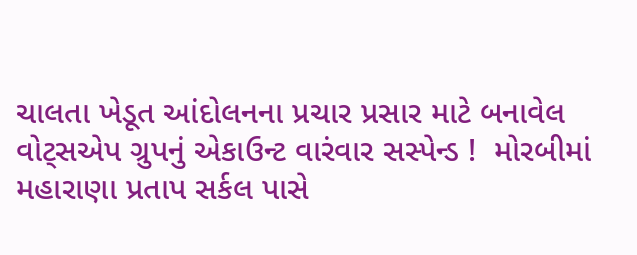ચાલતા ખેડૂત આંદોલનના પ્રચાર પ્રસાર માટે બનાવેલ વોટ્સએપ ગ્રુપનું એકાઉન્ટ વારંવાર સસ્પેન્ડ !  મોરબીમાં મહારાણા પ્રતાપ સર્કલ પાસે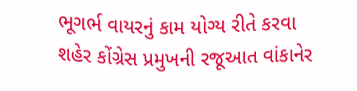ભૂગર્ભ વાયરનું કામ યોગ્ય રીતે કરવા શહેર કોંગ્રેસ પ્રમુખની રજૂઆત વાંકાનેર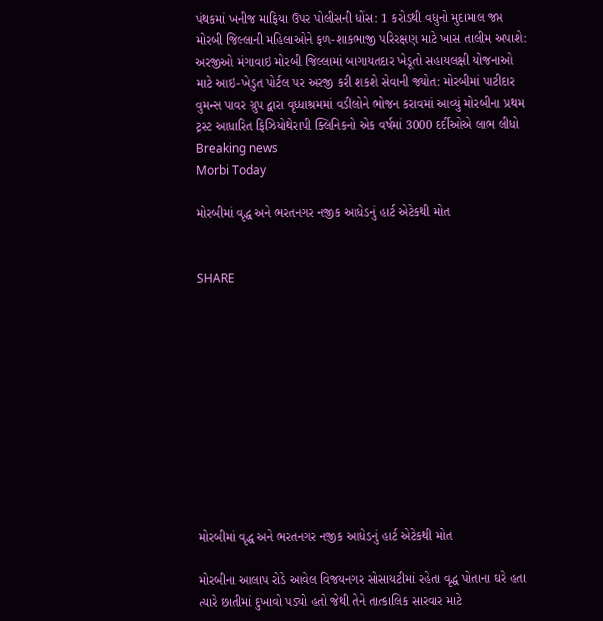પંથકમાં ખનીજ માફિયા ઉપર પોલીસની ધોંસ: 1 કરોડથી વધુનો મુદામાલ જપ્ત મોરબી જિલ્લાની મહિલાઓને ફળ-શાકભાજી પરિરક્ષણ માટે ખાસ તાલીમ અપાશે: અરજીઓ મંગાવાઇ મોરબી જિલ્લામાં બાગાયતદાર ખેડૂતો સહાયલક્ષી યોજનાઓ માટે આઇ-ખેડુત પોર્ટલ પર અરજી કરી શકશે સેવાની જ્યોત: મોરબીમાં પાટીદાર વુમન્સ પાવર ગ્રુપ દ્વારા વૃધ્ધાશ્રમમાં વડીલોને ભોજન કરાવમાં આવ્યું મોરબીના પ્રથમ ટ્રસ્ટ આધારિત ફિઝિયોથેરાપી ક્લિનિકનો એક વર્ષમાં 3000 દર્દીઓએ લાભ લીધો
Breaking news
Morbi Today

મોરબીમાં વૃદ્ધ અને ભરતનગર નજીક આધેડનું હાર્ટ એટેકથી મોત


SHARE











મોરબીમાં વૃદ્ધ અને ભરતનગર નજીક આધેડનું હાર્ટ એટેકથી મોત

મોરબીના આલાપ રોડે આવેલ વિજયનગર સોસાયટીમાં રહેતા વૃદ્ધ પોતાના ઘરે હતા ત્યારે છાતીમાં દુખાવો પડ્યો હતો જેથી તેને તાત્કાલિક સારવાર માટે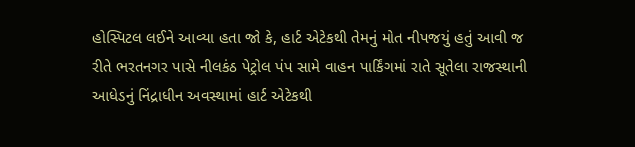હોસ્પિટલ લઈને આવ્યા હતા જો કે, હાર્ટ એટેકથી તેમનું મોત નીપજયું હતું આવી જ રીતે ભરતનગર પાસે નીલકંઠ પેટ્રોલ પંપ સામે વાહન પાર્કિંગમાં રાતે સૂતેલા રાજસ્થાની આધેડનું નિંદ્રાધીન અવસ્થામાં હાર્ટ એટેકથી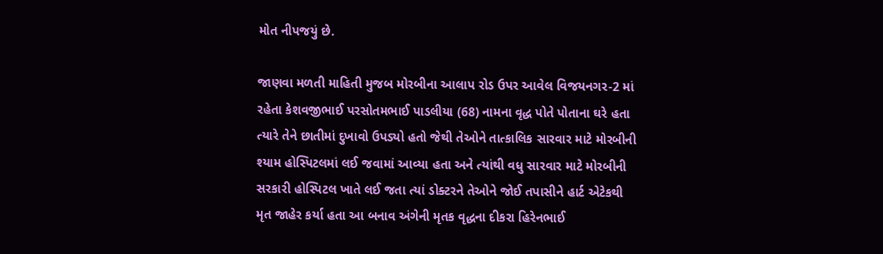મોત નીપજયું છે.

જાણવા મળતી માહિતી મુજબ મોરબીના આલાપ રોડ ઉપર આવેલ વિજયનગર-2 માં રહેતા કેશવજીભાઈ પરસોતમભાઈ પાડલીયા (68) નામના વૃદ્ધ પોતે પોતાના ઘરે હતા ત્યારે તેને છાતીમાં દુખાવો ઉપડ્યો હતો જેથી તેઓને તાત્કાલિક સારવાર માટે મોરબીની શ્યામ હોસ્પિટલમાં લઈ જવામાં આવ્યા હતા અને ત્યાંથી વધુ સારવાર માટે મોરબીની સરકારી હોસ્પિટલ ખાતે લઈ જતા ત્યાં ડોક્ટરને તેઓને જોઈ તપાસીને હાર્ટ એટેકથી મૃત જાહેર કર્યા હતા આ બનાવ અંગેની મૃતક વૃદ્ધના દીકરા હિરેનભાઈ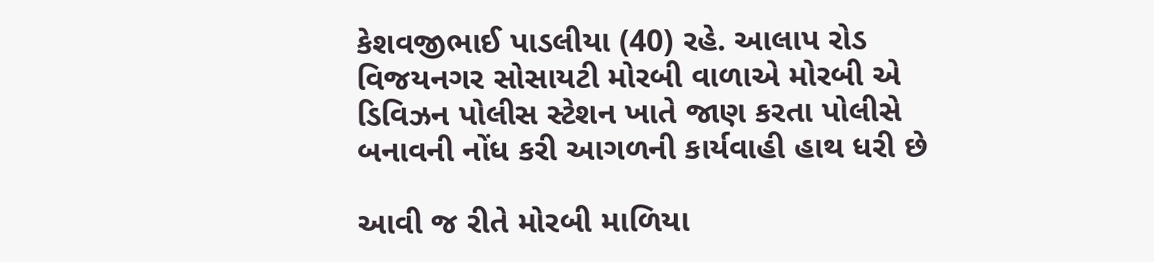કેશવજીભાઈ પાડલીયા (40) રહે. આલાપ રોડ વિજયનગર સોસાયટી મોરબી વાળાએ મોરબી એ ડિવિઝન પોલીસ સ્ટેશન ખાતે જાણ કરતા પોલીસે બનાવની નોંધ કરી આગળની કાર્યવાહી હાથ ધરી છે

આવી જ રીતે મોરબી માળિયા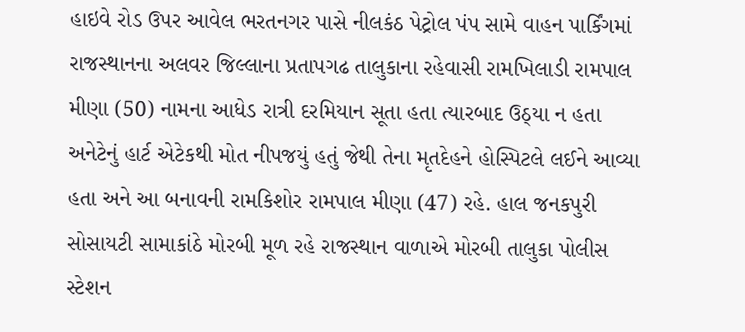હાઇવે રોડ ઉપર આવેલ ભરતનગર પાસે નીલકંઠ પેટ્રોલ પંપ સામે વાહન પાર્કિંગમાં રાજસ્થાનના અલવર જિલ્લાના પ્રતાપગઢ તાલુકાના રહેવાસી રામખિલાડી રામપાલ મીણા (50) નામના આધેડ રાત્રી દરમિયાન સૂતા હતા ત્યારબાદ ઉઠ્યા ન હતા અનેટેનું હાર્ટ એટેકથી મોત નીપજયું હતું જેથી તેના મૃતદેહને હોસ્પિટલે લઈને આવ્યા હતા અને આ બનાવની રામકિશોર રામપાલ મીણા (47) રહે. હાલ જનકપુરી સોસાયટી સામાકાંઠે મોરબી મૂળ રહે રાજસ્થાન વાળાએ મોરબી તાલુકા પોલીસ સ્ટેશન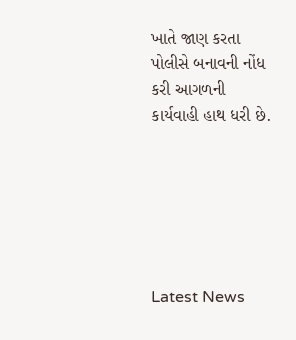ખાતે જાણ કરતા પોલીસે બનાવની નોંધ કરી આગળની કાર્યવાહી હાથ ધરી છે.






Latest News